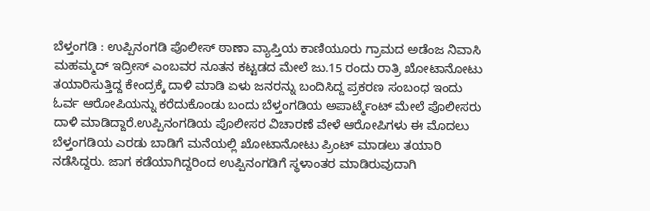ಬೆಳ್ತಂಗಡಿ : ಉಪ್ಪಿನಂಗಡಿ ಪೊಲೀಸ್ ಠಾಣಾ ವ್ಯಾಪ್ತಿಯ ಕಾಣಿಯೂರು ಗ್ರಾಮದ ಅಡೆಂಜ ನಿವಾಸಿ ಮಹಮ್ಮದ್ ಇದ್ರೀಸ್ ಎಂಬವರ ನೂತನ ಕಟ್ಟಡದ ಮೇಲೆ ಜು.15 ರಂದು ರಾತ್ರಿ ಖೋಟಾನೋಟು ತಯಾರಿಸುತ್ತಿದ್ದ ಕೇಂದ್ರಕ್ಕೆ ದಾಳಿ ಮಾಡಿ ಏಳು ಜನರನ್ನು ಬಂದಿಸಿದ್ದ ಪ್ರಕರಣ ಸಂಬಂಧ ಇಂದು ಓರ್ವ ಆರೋಪಿಯನ್ನು ಕರೆದುಕೊಂಡು ಬಂದು ಬೆಳ್ತಂಗಡಿಯ ಅಪಾರ್ಟ್ಮೆಂಟ್ ಮೇಲೆ ಪೊಲೀಸರು ದಾಳಿ ಮಾಡಿದ್ದಾರೆ.ಉಪ್ಪಿನಂಗಡಿಯ ಪೊಲೀಸರ ವಿಚಾರಣೆ ವೇಳೆ ಆರೋಪಿಗಳು ಈ ಮೊದಲು ಬೆಳ್ತಂಗಡಿಯ ಎರಡು ಬಾಡಿಗೆ ಮನೆಯಲ್ಲಿ ಖೋಟಾನೋಟು ಪ್ರಿಂಟ್ ಮಾಡಲು ತಯಾರಿ ನಡೆಸಿದ್ದರು. ಜಾಗ ಕಡೆಯಾಗಿದ್ದರಿಂದ ಉಪ್ಪಿನಂಗಡಿಗೆ ಸ್ಥಳಾಂತರ ಮಾಡಿರುವುದಾಗಿ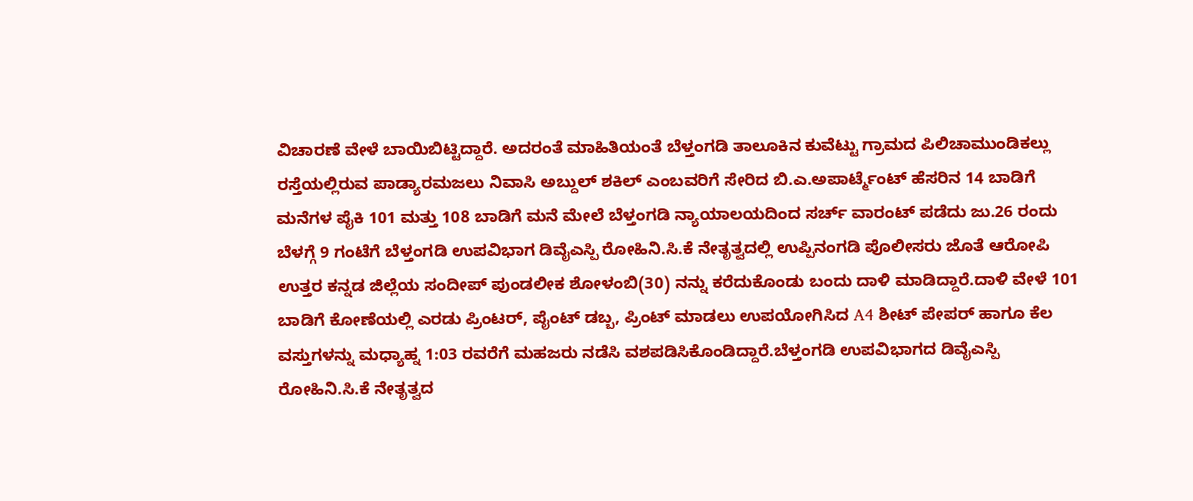ವಿಚಾರಣೆ ವೇಳೆ ಬಾಯಿಬಿಟ್ಟಿದ್ದಾರೆ. ಅದರಂತೆ ಮಾಹಿತಿಯಂತೆ ಬೆಳ್ತಂಗಡಿ ತಾಲೂಕಿನ ಕುವೆಟ್ಟು ಗ್ರಾಮದ ಪಿಲಿಚಾಮುಂಡಿಕಲ್ಲು ರಸ್ತೆಯಲ್ಲಿರುವ ಪಾಡ್ಯಾರಮಜಲು ನಿವಾಸಿ ಅಬ್ದುಲ್ ಶಕಿಲ್ ಎಂಬವರಿಗೆ ಸೇರಿದ ಬಿ.ಎ.ಅಪಾರ್ಟ್ಮೆಂಟ್ ಹೆಸರಿನ 14 ಬಾಡಿಗೆ ಮನೆಗಳ ಪೈಕಿ 101 ಮತ್ತು 108 ಬಾಡಿಗೆ ಮನೆ ಮೇಲೆ ಬೆಳ್ತಂಗಡಿ ನ್ಯಾಯಾಲಯದಿಂದ ಸರ್ಚ್ ವಾರಂಟ್ ಪಡೆದು ಜು.26 ರಂದು ಬೆಳಗ್ಗೆ 9 ಗಂಟೆಗೆ ಬೆಳ್ತಂಗಡಿ ಉಪವಿಭಾಗ ಡಿವೈಎಸ್ಪಿ ರೋಹಿನಿ.ಸಿ.ಕೆ ನೇತೃತ್ವದಲ್ಲಿ ಉಪ್ಪಿನಂಗಡಿ ಪೊಲೀಸರು ಜೊತೆ ಆರೋಪಿ ಉತ್ತರ ಕನ್ನಡ ಜಿಲ್ಲೆಯ ಸಂದೀಪ್ ಪುಂಡಲೀಕ ಶೋಳಂಬಿ(30) ನನ್ನು ಕರೆದುಕೊಂಡು ಬಂದು ದಾಳಿ ಮಾಡಿದ್ದಾರೆ.ದಾಳಿ ವೇಳೆ 101 ಬಾಡಿಗೆ ಕೋಣೆಯಲ್ಲಿ ಎರಡು ಪ್ರಿಂಟರ್, ಪೈಂಟ್ ಡಬ್ಬ, ಪ್ರಿಂಟ್ ಮಾಡಲು ಉಪಯೋಗಿಸಿದ A4 ಶೀಟ್ ಪೇಪರ್ ಹಾಗೂ ಕೆಲ ವಸ್ತುಗಳನ್ನು ಮಧ್ಯಾಹ್ನ 1:03 ರವರೆಗೆ ಮಹಜರು ನಡೆಸಿ ವಶಪಡಿಸಿಕೊಂಡಿದ್ದಾರೆ.ಬೆಳ್ತಂಗಡಿ ಉಪವಿಭಾಗದ ಡಿವೈಎಸ್ಪಿ ರೋಹಿನಿ.ಸಿ.ಕೆ ನೇತೃತ್ವದ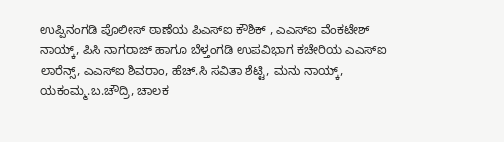ಉಪ್ಪಿನಂಗಡಿ ಪೊಲೀಸ್ ಠಾಣೆಯ ಪಿಎಸ್ಐ ಕೌಶಿಕ್ , ಎಎಸ್ಐ ವೆಂಕಟೇಶ್ ನಾಯ್ಕ್, ಪಿಸಿ ನಾಗರಾಜ್ ಹಾಗೂ ಬೆಳ್ತಂಗಡಿ ಉಪವಿಭಾಗ ಕಚೇರಿಯ ಎಎಸ್ಐ ಲಾರೆನ್ಸ್, ಎಎಸ್ಐ ಶಿವರಾಂ, ಹೆಚ್.ಸಿ ಸವಿತಾ ಶೆಟ್ಟಿ, ಮನು ನಾಯ್ಕ್, ಯಕಂಮ್ಮ.ಬ.ಚೌದ್ರಿ, ಚಾಲಕ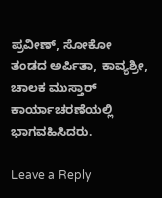ಪ್ರವೀಣ್, ಸೋಕೋ ತಂಡದ ಅರ್ಪಿತಾ, ಕಾವ್ಯಶ್ರೀ, ಚಾಲಕ ಮುಸ್ತಾರ್ ಕಾರ್ಯಾಚರಣೆಯಲ್ಲಿ ಭಾಗವಹಿಸಿದರು.

Leave a Reply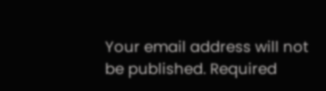Your email address will not be published. Required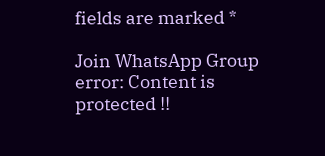fields are marked *

Join WhatsApp Group
error: Content is protected !!